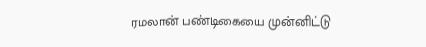ரமலான் பண்டிகையை முன்னிட்டு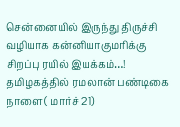சென்னையில் இருந்து திருச்சி வழியாக கன்னியாகுமரிக்கு சிறப்பு ரயில் இயக்கம்…!
தமிழகத்தில் ரமலான் பண்டிகை நாளை( மார்ச் 21)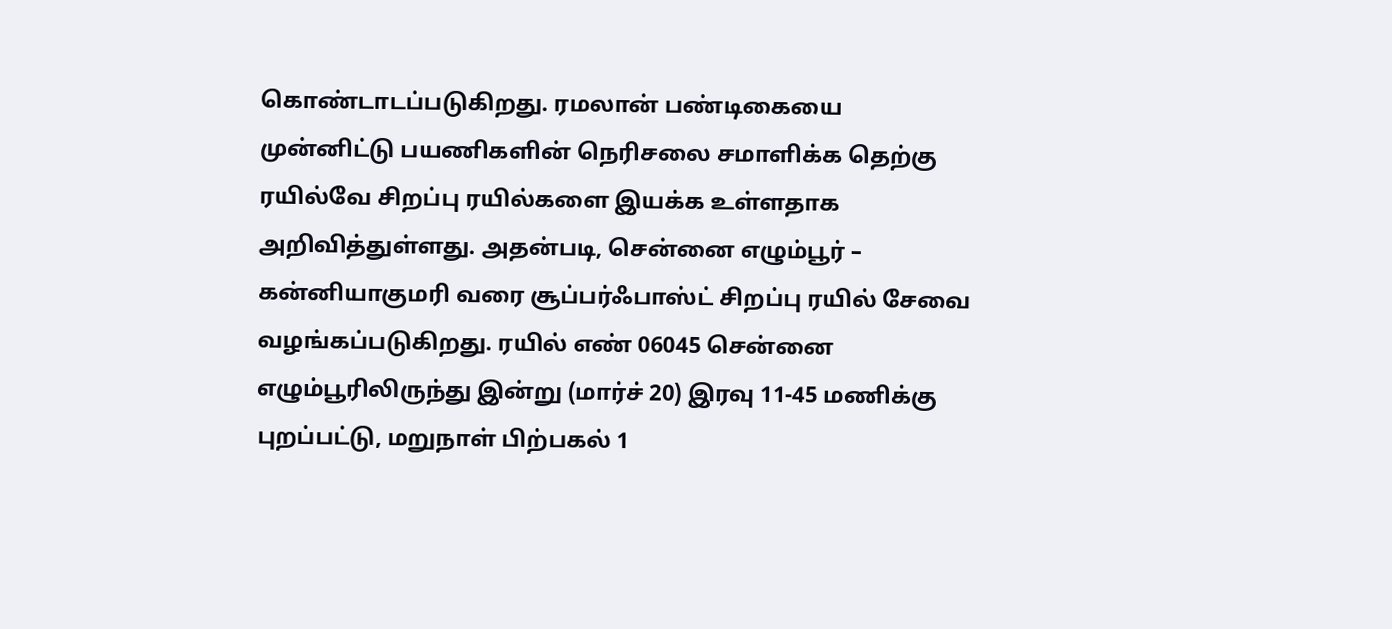கொண்டாடப்படுகிறது. ரமலான் பண்டிகையை முன்னிட்டு பயணிகளின் நெரிசலை சமாளிக்க தெற்கு ரயில்வே சிறப்பு ரயில்களை இயக்க உள்ளதாக அறிவித்துள்ளது. அதன்படி, சென்னை எழும்பூர் – கன்னியாகுமரி வரை சூப்பர்ஃபாஸ்ட் சிறப்பு ரயில் சேவை வழங்கப்படுகிறது. ரயில் எண் 06045 சென்னை எழும்பூரிலிருந்து இன்று (மார்ச் 20) இரவு 11-45 மணிக்கு புறப்பட்டு, மறுநாள் பிற்பகல் 1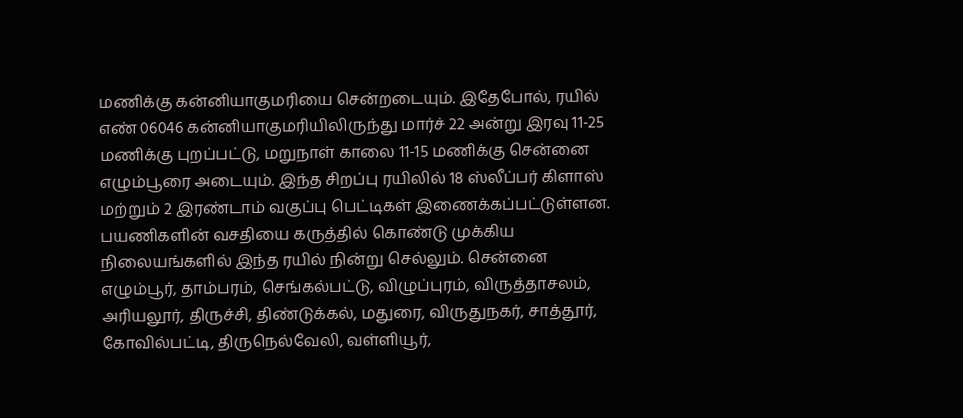மணிக்கு கன்னியாகுமரியை சென்றடையும். இதேபோல், ரயில் எண் 06046 கன்னியாகுமரியிலிருந்து மார்ச் 22 அன்று இரவு 11-25 மணிக்கு புறப்பட்டு, மறுநாள் காலை 11-15 மணிக்கு சென்னை எழும்பூரை அடையும். இந்த சிறப்பு ரயிலில் 18 ஸ்லீப்பர் கிளாஸ் மற்றும் 2 இரண்டாம் வகுப்பு பெட்டிகள் இணைக்கப்பட்டுள்ளன. பயணிகளின் வசதியை கருத்தில் கொண்டு முக்கிய நிலையங்களில் இந்த ரயில் நின்று செல்லும். சென்னை எழும்பூர், தாம்பரம், செங்கல்பட்டு, விழுப்புரம், விருத்தாசலம், அரியலூர், திருச்சி, திண்டுக்கல், மதுரை, விருதுநகர், சாத்தூர், கோவில்பட்டி, திருநெல்வேலி, வள்ளியூர்,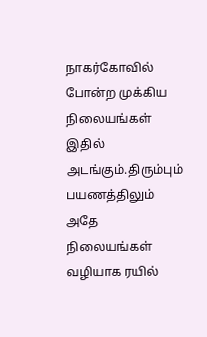நாகர்கோவில் போன்ற முக்கிய நிலையங்கள் இதில் அடங்கும்.திரும்பும் பயணத்திலும் அதே நிலையங்கள் வழியாக ரயில்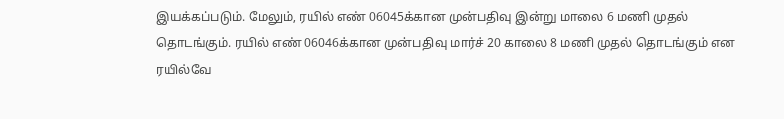இயக்கப்படும். மேலும், ரயில் எண் 06045க்கான முன்பதிவு இன்று மாலை 6 மணி முதல் தொடங்கும். ரயில் எண் 06046க்கான முன்பதிவு மார்ச் 20 காலை 8 மணி முதல் தொடங்கும் என ரயில்வே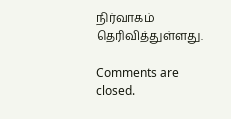நிர்வாகம் தெரிவித்துள்ளது.

Comments are closed.